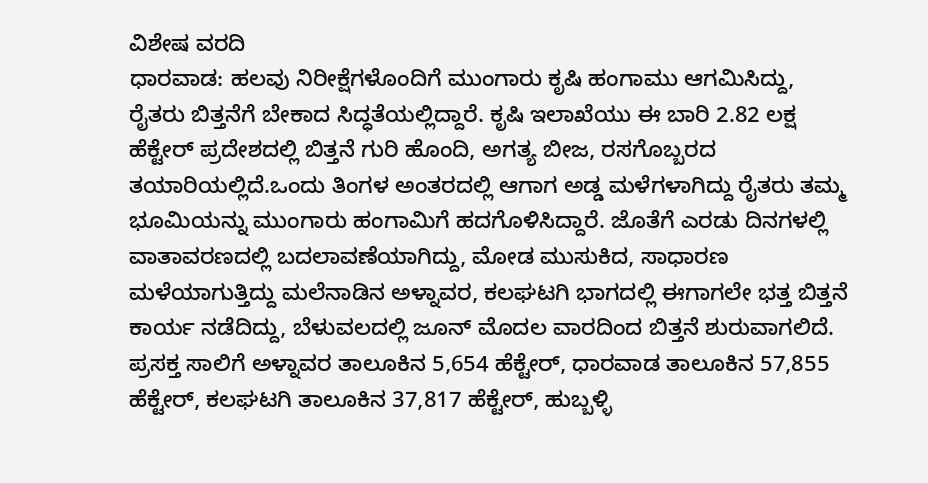ವಿಶೇಷ ವರದಿ
ಧಾರವಾಡ: ಹಲವು ನಿರೀಕ್ಷೆಗಳೊಂದಿಗೆ ಮುಂಗಾರು ಕೃಷಿ ಹಂಗಾಮು ಆಗಮಿಸಿದ್ದು, ರೈತರು ಬಿತ್ತನೆಗೆ ಬೇಕಾದ ಸಿದ್ಧತೆಯಲ್ಲಿದ್ದಾರೆ. ಕೃಷಿ ಇಲಾಖೆಯು ಈ ಬಾರಿ 2.82 ಲಕ್ಷ ಹೆಕ್ಟೇರ್ ಪ್ರದೇಶದಲ್ಲಿ ಬಿತ್ತನೆ ಗುರಿ ಹೊಂದಿ, ಅಗತ್ಯ ಬೀಜ, ರಸಗೊಬ್ಬರದ ತಯಾರಿಯಲ್ಲಿದೆ.ಒಂದು ತಿಂಗಳ ಅಂತರದಲ್ಲಿ ಆಗಾಗ ಅಡ್ಡ ಮಳೆಗಳಾಗಿದ್ದು ರೈತರು ತಮ್ಮ ಭೂಮಿಯನ್ನು ಮುಂಗಾರು ಹಂಗಾಮಿಗೆ ಹದಗೊಳಿಸಿದ್ದಾರೆ. ಜೊತೆಗೆ ಎರಡು ದಿನಗಳಲ್ಲಿ ವಾತಾವರಣದಲ್ಲಿ ಬದಲಾವಣೆಯಾಗಿದ್ದು, ಮೋಡ ಮುಸುಕಿದ, ಸಾಧಾರಣ ಮಳೆಯಾಗುತ್ತಿದ್ದು ಮಲೆನಾಡಿನ ಅಳ್ನಾವರ, ಕಲಘಟಗಿ ಭಾಗದಲ್ಲಿ ಈಗಾಗಲೇ ಭತ್ತ ಬಿತ್ತನೆ ಕಾರ್ಯ ನಡೆದಿದ್ದು, ಬೆಳುವಲದಲ್ಲಿ ಜೂನ್ ಮೊದಲ ವಾರದಿಂದ ಬಿತ್ತನೆ ಶುರುವಾಗಲಿದೆ.
ಪ್ರಸಕ್ತ ಸಾಲಿಗೆ ಅಳ್ನಾವರ ತಾಲೂಕಿನ 5,654 ಹೆಕ್ಟೇರ್, ಧಾರವಾಡ ತಾಲೂಕಿನ 57,855 ಹೆಕ್ಟೇರ್, ಕಲಘಟಗಿ ತಾಲೂಕಿನ 37,817 ಹೆಕ್ಟೇರ್, ಹುಬ್ಬಳ್ಳಿ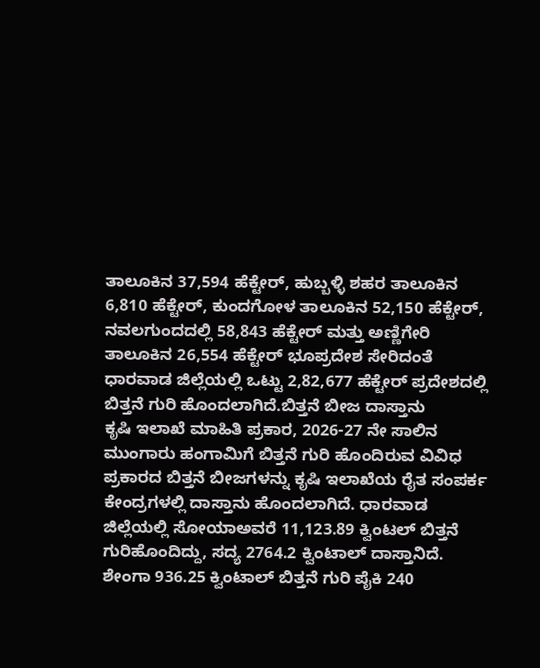ತಾಲೂಕಿನ 37,594 ಹೆಕ್ಟೇರ್, ಹುಬ್ಬಳ್ಳಿ ಶಹರ ತಾಲೂಕಿನ 6,810 ಹೆಕ್ಟೇರ್, ಕುಂದಗೋಳ ತಾಲೂಕಿನ 52,150 ಹೆಕ್ಟೇರ್, ನವಲಗುಂದದಲ್ಲಿ 58,843 ಹೆಕ್ಟೇರ್ ಮತ್ತು ಅಣ್ಣಿಗೇರಿ ತಾಲೂಕಿನ 26,554 ಹೆಕ್ಟೇರ್ ಭೂಪ್ರದೇಶ ಸೇರಿದಂತೆ ಧಾರವಾಡ ಜಿಲ್ಲೆಯಲ್ಲಿ ಒಟ್ಟು 2,82,677 ಹೆಕ್ಟೇರ್ ಪ್ರದೇಶದಲ್ಲಿ ಬಿತ್ತನೆ ಗುರಿ ಹೊಂದಲಾಗಿದೆ.ಬಿತ್ತನೆ ಬೀಜ ದಾಸ್ತಾನು
ಕೃಷಿ ಇಲಾಖೆ ಮಾಹಿತಿ ಪ್ರಕಾರ, 2026-27 ನೇ ಸಾಲಿನ ಮುಂಗಾರು ಹಂಗಾಮಿಗೆ ಬಿತ್ತನೆ ಗುರಿ ಹೊಂದಿರುವ ವಿವಿಧ ಪ್ರಕಾರದ ಬಿತ್ತನೆ ಬೀಜಗಳನ್ನು ಕೃಷಿ ಇಲಾಖೆಯ ರೈತ ಸಂಪರ್ಕ ಕೇಂದ್ರಗಳಲ್ಲಿ ದಾಸ್ತಾನು ಹೊಂದಲಾಗಿದೆ. ಧಾರವಾಡ ಜಿಲ್ಲೆಯಲ್ಲಿ ಸೋಯಾಅವರೆ 11,123.89 ಕ್ವಿಂಟಲ್ ಬಿತ್ತನೆ ಗುರಿಹೊಂದಿದ್ದು, ಸದ್ಯ 2764.2 ಕ್ವಿಂಟಾಲ್ ದಾಸ್ತಾನಿದೆ. ಶೇಂಗಾ 936.25 ಕ್ವಿಂಟಾಲ್ ಬಿತ್ತನೆ ಗುರಿ ಪೈಕಿ 240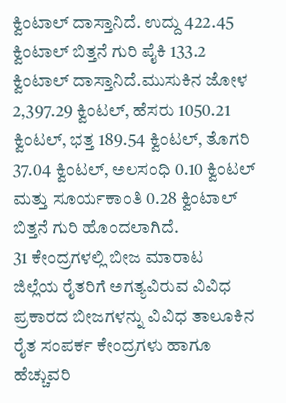ಕ್ವಿಂಟಾಲ್ ದಾಸ್ತಾನಿದೆ. ಉದ್ದು 422.45 ಕ್ವಿಂಟಾಲ್ ಬಿತ್ತನೆ ಗುರಿ ಪೈಕಿ 133.2 ಕ್ವಿಂಟಾಲ್ ದಾಸ್ತಾನಿದೆ.ಮುಸುಕಿನ ಜೋಳ 2,397.29 ಕ್ವಿಂಟಲ್, ಹೆಸರು 1050.21 ಕ್ವಿಂಟಲ್, ಭತ್ತ 189.54 ಕ್ವಿಂಟಲ್, ತೊಗರಿ 37.04 ಕ್ವಿಂಟಲ್, ಅಲಸಂಧಿ 0.10 ಕ್ವಿಂಟಲ್ ಮತ್ತು ಸೂರ್ಯಕಾಂತಿ 0.28 ಕ್ವಿಂಟಾಲ್ ಬಿತ್ತನೆ ಗುರಿ ಹೊಂದಲಾಗಿದೆ.
31 ಕೇಂದ್ರಗಳಲ್ಲಿ ಬೀಜ ಮಾರಾಟ
ಜಿಲ್ಲೆಯ ರೈತರಿಗೆ ಅಗತ್ಯವಿರುವ ವಿವಿಧ ಪ್ರಕಾರದ ಬೀಜಗಳನ್ನು ವಿವಿಧ ತಾಲೂಕಿನ ರೈತ ಸಂಪರ್ಕ ಕೇಂದ್ರಗಳು ಹಾಗೂ ಹೆಚ್ಚುವರಿ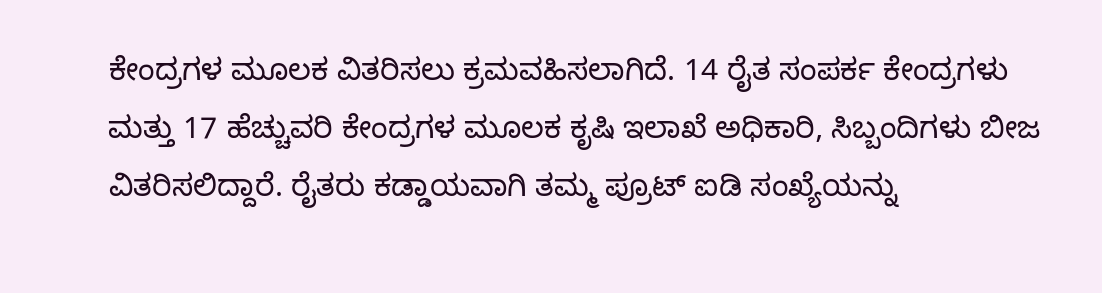ಕೇಂದ್ರಗಳ ಮೂಲಕ ವಿತರಿಸಲು ಕ್ರಮವಹಿಸಲಾಗಿದೆ. 14 ರೈತ ಸಂಪರ್ಕ ಕೇಂದ್ರಗಳು ಮತ್ತು 17 ಹೆಚ್ಚುವರಿ ಕೇಂದ್ರಗಳ ಮೂಲಕ ಕೃಷಿ ಇಲಾಖೆ ಅಧಿಕಾರಿ, ಸಿಬ್ಬಂದಿಗಳು ಬೀಜ ವಿತರಿಸಲಿದ್ದಾರೆ. ರೈತರು ಕಡ್ಡಾಯವಾಗಿ ತಮ್ಮ ಪ್ರೂಟ್ ಐಡಿ ಸಂಖ್ಯೆಯನ್ನು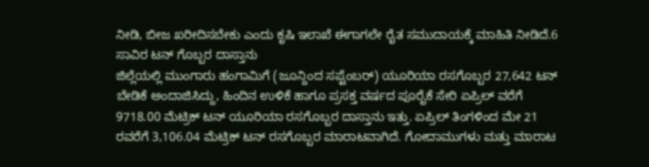ನೀಡಿ, ಬೀಜ ಖರೀದಿಸಬೇಕು ಎಂದು ಕೃಷಿ ಇಲಾಖೆ ಈಗಾಗಲೇ ರೈತ ಸಮುದಾಯಕ್ಕೆ ಮಾಹಿತಿ ನೀಡಿದೆ.6 ಸಾವಿರ ಟನ್ ಗೊಬ್ಬರ ದಾಸ್ತಾನು
ಜಿಲ್ಲೆಯಲ್ಲಿ ಮುಂಗಾರು ಹಂಗಾಮಿಗೆ (ಜೂನ್ದಿಂದ ಸಪ್ಟೆಂಬರ್) ಯೂರಿಯಾ ರಸಗೊಬ್ಬರ 27,642 ಟನ್ ಬೇಡಿಕೆ ಅಂದಾಜಿಸಿದ್ದು, ಹಿಂದಿನ ಉಳಿಕೆ ಹಾಗೂ ಪ್ರಸಕ್ತ ವರ್ಷದ ಪೂರೈಕೆ ಸೇರಿ ಏಪ್ರಿಲ್ ವರೆಗೆ 9718.00 ಮೆಟ್ರಿಕ್ ಟನ್ ಯೂರಿಯಾ ರಸಗೊಬ್ಬರ ದಾಸ್ತಾನು ಇತ್ತು. ಏಪ್ರಿಲ್ ತಿಂಗಳಿಂದ ಮೇ 21 ರವರೆಗೆ 3,106.04 ಮೆಟ್ರಿಕ್ ಟನ್ ರಸಗೊಬ್ಬರ ಮಾರಾಟವಾಗಿದೆ. ಗೋದಾಮುಗಳು ಮತ್ತು ಮಾರಾಟ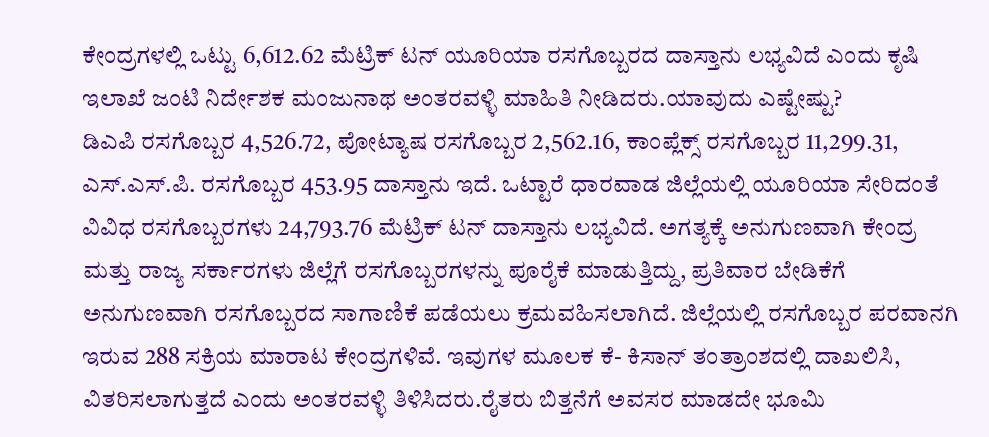ಕೇಂದ್ರಗಳಲ್ಲಿ ಒಟ್ಟು 6,612.62 ಮೆಟ್ರಿಕ್ ಟನ್ ಯೂರಿಯಾ ರಸಗೊಬ್ಬರದ ದಾಸ್ತಾನು ಲಭ್ಯವಿದೆ ಎಂದು ಕೃಷಿ ಇಲಾಖೆ ಜಂಟಿ ನಿರ್ದೇಶಕ ಮಂಜುನಾಥ ಅಂತರವಳ್ಳಿ ಮಾಹಿತಿ ನೀಡಿದರು.ಯಾವುದು ಎಷ್ಟೇಷ್ಟು?
ಡಿಎಪಿ ರಸಗೊಬ್ಬರ 4,526.72, ಪೋಟ್ಯಾಷ ರಸಗೊಬ್ಬರ 2,562.16, ಕಾಂಪ್ಲೆಕ್ಸ್ ರಸಗೊಬ್ಬರ 11,299.31, ಎಸ್.ಎಸ್.ಪಿ. ರಸಗೊಬ್ಬರ 453.95 ದಾಸ್ತಾನು ಇದೆ. ಒಟ್ಟಾರೆ ಧಾರವಾಡ ಜಿಲ್ಲೆಯಲ್ಲಿ ಯೂರಿಯಾ ಸೇರಿದಂತೆ ವಿವಿಧ ರಸಗೊಬ್ಬರಗಳು 24,793.76 ಮೆಟ್ರಿಕ್ ಟನ್ ದಾಸ್ತಾನು ಲಭ್ಯವಿದೆ. ಅಗತ್ಯಕ್ಕೆ ಅನುಗುಣವಾಗಿ ಕೇಂದ್ರ ಮತ್ತು ರಾಜ್ಯ ಸರ್ಕಾರಗಳು ಜಿಲ್ಲೆಗೆ ರಸಗೊಬ್ಬರಗಳನ್ನು ಪೂರೈಕೆ ಮಾಡುತ್ತಿದ್ದು, ಪ್ರತಿವಾರ ಬೇಡಿಕೆಗೆ ಅನುಗುಣವಾಗಿ ರಸಗೊಬ್ಬರದ ಸಾಗಾಣಿಕೆ ಪಡೆಯಲು ಕ್ರಮವಹಿಸಲಾಗಿದೆ. ಜಿಲ್ಲೆಯಲ್ಲಿ ರಸಗೊಬ್ಬರ ಪರವಾನಗಿ ಇರುವ 288 ಸಕ್ರಿಯ ಮಾರಾಟ ಕೇಂದ್ರಗಳಿವೆ. ಇವುಗಳ ಮೂಲಕ ಕೆ- ಕಿಸಾನ್ ತಂತ್ರಾಂಶದಲ್ಲಿ ದಾಖಲಿಸಿ, ವಿತರಿಸಲಾಗುತ್ತದೆ ಎಂದು ಅಂತರವಳ್ಳಿ ತಿಳಿಸಿದರು.ರೈತರು ಬಿತ್ತನೆಗೆ ಅವಸರ ಮಾಡದೇ ಭೂಮಿ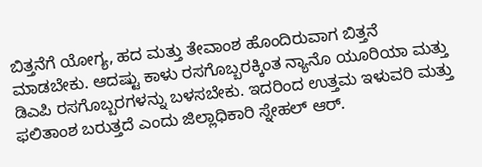ಬಿತ್ತನೆಗೆ ಯೋಗ್ಯ, ಹದ ಮತ್ತು ತೇವಾಂಶ ಹೊಂದಿರುವಾಗ ಬಿತ್ತನೆ ಮಾಡಬೇಕು. ಆದಷ್ಟು ಕಾಳು ರಸಗೊಬ್ಬರಕ್ಕಿಂತ ನ್ಯಾನೊ ಯೂರಿಯಾ ಮತ್ತು ಡಿಎಪಿ ರಸಗೊಬ್ಬರಗಳನ್ನು ಬಳಸಬೇಕು. ಇದರಿಂದ ಉತ್ತಮ ಇಳುವರಿ ಮತ್ತು ಫಲಿತಾಂಶ ಬರುತ್ತದೆ ಎಂದು ಜಿಲ್ಲಾಧಿಕಾರಿ ಸ್ನೇಹಲ್ ಆರ್.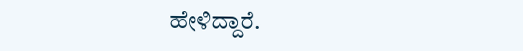ಹೇಳಿದ್ದಾರೆ.